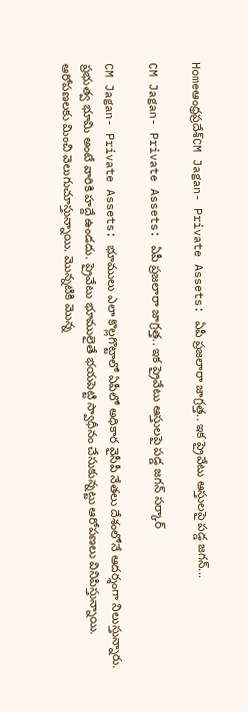Homeఆంధ్రప్రదేశ్‌CM Jagan- Private Assets: ఏపీ ప్రజలారా జాగ్రత్త.. ఇక ప్రైవేటు ఆస్తులపై పడ్డ జగన్...

CM Jagan- Private Assets: ఏపీ ప్రజలారా జాగ్రత్త.. ఇక ప్రైవేటు ఆస్తులపై పడ్డ జగన్ సర్కార్

CM Jagan- Private Assets: భూములు ఎలా కొల్లగొట్టాలో ఏపీలో అధికార వైసీపీ నేతలు దేశంలోనే ఆదర్శంగా నిలుస్తున్నారు. ప్రభుత్వ భూమి అంటే వారికి హద్దే ఉండదు. ప్రైవేటు భూములైతే భయపెట్టి స్వాధీనం చేసుకున్నట్టు ఆరోపణలు వినిపిస్తున్నాయి. ఆరోపణలకు మించి వెలుగుచూస్తున్నాయి. మొన్నటికి మొన్న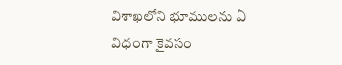విశాఖలోని భూములను ఏ విధంగా కైవసం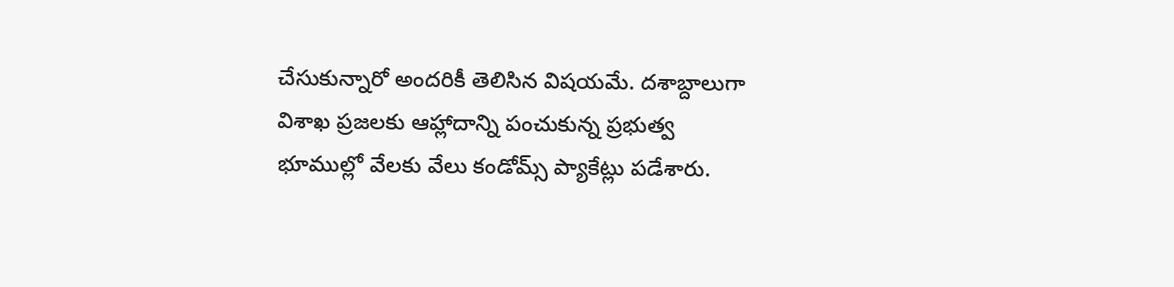చేసుకున్నారో అందరికీ తెలిసిన విషయమే. దశాబ్దాలుగా విశాఖ ప్రజలకు ఆహ్లాదాన్ని పంచుకున్న ప్రభుత్వ భూముల్లో వేలకు వేలు కండోమ్స్ ప్యాకేట్లు పడేశారు.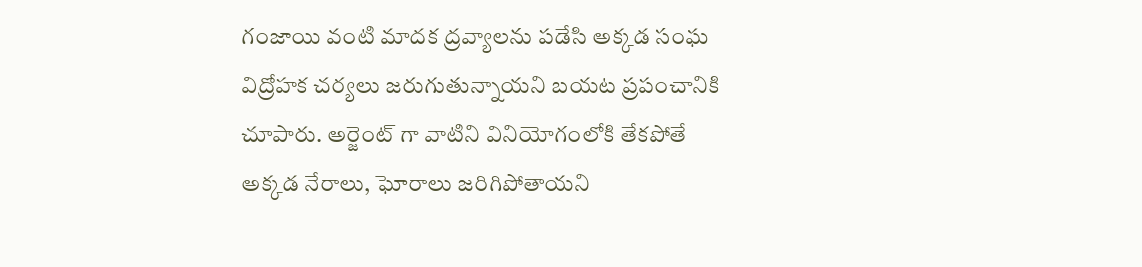గంజాయి వంటి మాదక ద్రవ్యాలను పడేసి అక్కడ సంఘ విద్రోహక చర్యలు జరుగుతున్నాయని బయట ప్రపంచానికి చూపారు. అర్జెంట్ గా వాటిని వినియోగంలోకి తేకపోతే అక్కడ నేరాలు, ఘోరాలు జరిగిపోతాయని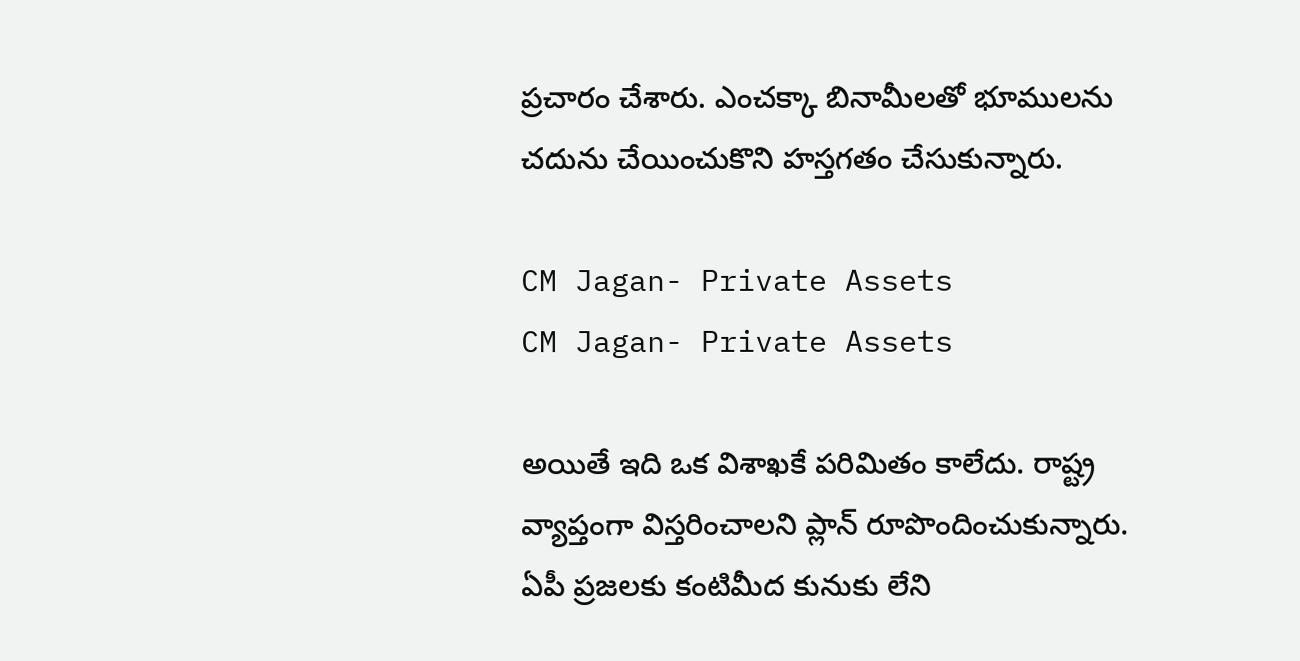ప్రచారం చేశారు. ఎంచక్కా బినామీలతో భూములను చదును చేయించుకొని హస్తగతం చేసుకున్నారు.

CM Jagan- Private Assets
CM Jagan- Private Assets

అయితే ఇది ఒక విశాఖకే పరిమితం కాలేదు. రాష్ట్ర వ్యాప్తంగా విస్తరించాలని ప్లాన్ రూపొందించుకున్నారు. ఏపీ ప్రజలకు కంటిమీద కునుకు లేని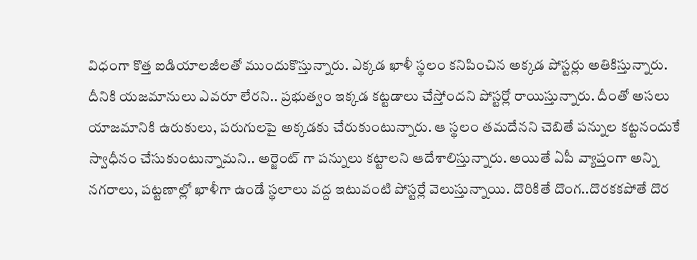విధంగా కొత్త ఐడియాలజీలతో ముందుకొస్తున్నారు. ఎక్కడ ఖాళీ స్థలం కనిపించిన అక్కడ పోస్టర్లు అతికిస్తున్నారు. దీనికి యజమానులు ఎవరూ లేరని.. ప్రభుత్వం ఇక్కడ కట్టడాలు చేస్తోందని పోస్టర్లో రాయిస్తున్నారు. దీంతో అసలు యాజమానికి ఉరుకులు, పరుగులపై అక్కడకు చేరుకుంటున్నారు. ఆ స్థలం తమదేనని చెబితే పన్నుల కట్టనందుకే స్వాధీనం చేసుకుంటున్నామని.. అర్జెంట్ గా పన్నులు కట్టాలని ఆదేశాలిస్తున్నారు. అయితే ఏపీ వ్యాప్తంగా అన్ని నగరాలు, పట్టణాల్లో ఖాళీగా ఉండే స్థలాలు వద్ద ఇటువంటి పోస్టర్లే వెలుస్తున్నాయి. దొరికితే దొంగ..దొరకకపోతే దొర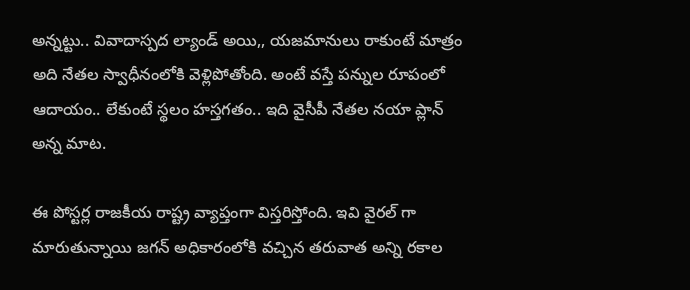అన్నట్టు.. వివాదాస్పద ల్యాండ్ అయి,, యజమానులు రాకుంటే మాత్రం అది నేతల స్వాధీనంలోకి వెళ్లిపోతోంది. అంటే వస్తే పన్నుల రూపంలో ఆదాయం.. లేకుంటే స్థలం హస్తగతం.. ఇది వైసీపీ నేతల నయా ప్లాన్ అన్న మాట.

ఈ పోస్టర్ల రాజకీయ రాష్ట్ర వ్యాప్తంగా విస్తరిస్తోంది. ఇవి వైరల్ గా మారుతున్నాయి జగన్ అధికారంలోకి వచ్చిన తరువాత అన్ని రకాల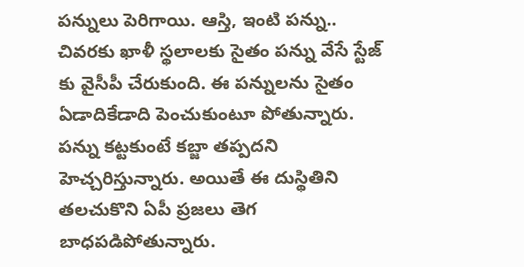పన్నులు పెరిగాయి. ఆస్తి, ఇంటి పన్ను.. చివరకు ఖాళీ స్థలాలకు సైతం పన్ను వేసే స్టేజ్ కు వైసీపీ చేరుకుంది. ఈ పన్నులను సైతం ఏడాదికేడాది పెంచుకుంటూ పోతున్నారు. పన్ను కట్టకుంటే కబ్జా తప్పదని హెచ్చరిస్తున్నారు. అయితే ఈ దుస్థితిని తలచుకొని ఏపీ ప్రజలు తెగ బాధపడిపోతున్నారు.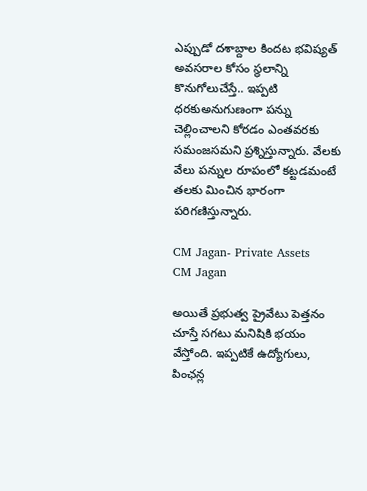ఎప్పుడో దశాబ్దాల కిందట భవిష్యత్ అవసరాల కోసం స్థలాన్ని కొనుగోలుచేస్తే.. ఇప్పటి ధరకుఅనుగుణంగా పన్ను చెల్లించాలని కోరడం ఎంతవరకు సమంజసమని ప్రశ్నిస్తున్నారు. వేలకు వేలు పన్నుల రూపంలో కట్టడమంటే తలకు మించిన భారంగా పరిగణిస్తున్నారు.

CM Jagan- Private Assets
CM Jagan

అయితే ప్రభుత్వ ప్రైవేటు పెత్తనం చూస్తే సగటు మనిషికి భయం వేస్తోంది. ఇప్పటికే ఉద్యోగులు, పింఛన్ల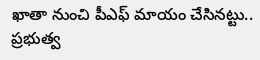ఖాతా నుంచి పీఎఫ్ మాయం చేసినట్టు.. ప్రభుత్వ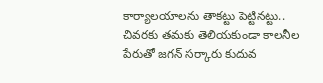కార్యాలయాలను తాకట్టు పెట్టినట్టు.. చివరకు తమకు తెలియకుండా కాలనీల పేరుతో జగన్ సర్కారు కుదువ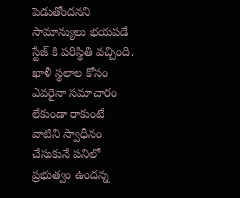పెడుతోందనని సామాన్యులు భయపడే స్టేజ్ కి పరిస్థితి వచ్చింది. ఖాళీ స్థలాల కోసం ఎవరైనా సమాచారం లేకుండా రాకుంటే వాటిని స్వాధీనం చేసుకునే పనిలో ప్రభుత్వం ఉందన్న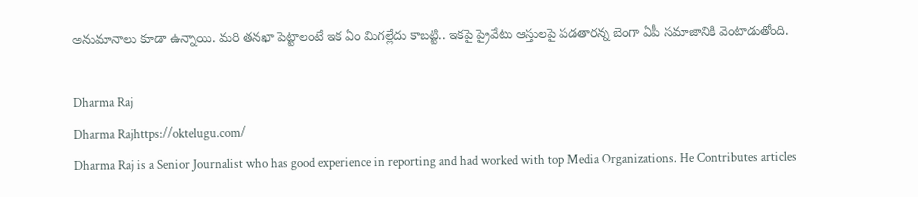అనుమానాలు కూడా ఉన్నాయి. మరి తనఖా పెట్టాలంటే ఇక ఏం మిగల్లేదు కాబట్టి.. ఇకపై ప్రైవేటు ఆస్తులపై పడతారన్న బెంగా ఏపీ సమాజానికి వెంటాడుతోంది.

Dharma Raj
Dharma Rajhttps://oktelugu.com/
Dharma Raj is a Senior Journalist who has good experience in reporting and had worked with top Media Organizations. He Contributes articles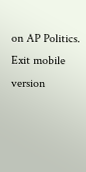on AP Politics.
Exit mobile version